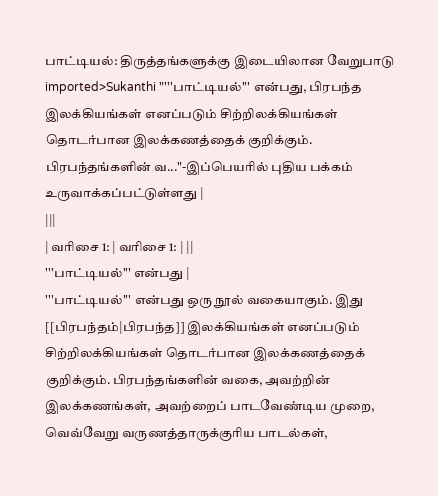பாட்டியல்: திருத்தங்களுக்கு இடையிலான வேறுபாடு
imported>Sukanthi "'''பாட்டியல்''' என்பது, பிரபந்த இலக்கியங்கள் எனப்படும் சிற்றிலக்கியங்கள் தொடர்பான இலக்கணத்தைக் குறிக்கும். பிரபந்தங்களின் வ..."-இப்பெயரில் புதிய பக்கம் உருவாக்கப்பட்டுள்ளது |
|||
| வரிசை 1: | வரிசை 1: | ||
'''பாட்டியல்''' என்பது |
'''பாட்டியல்''' என்பது ஒரு நூல் வகையாகும். இது [[பிரபந்தம்|பிரபந்த]] இலக்கியங்கள் எனப்படும் சிற்றிலக்கியங்கள் தொடர்பான இலக்கணத்தைக் குறிக்கும். பிரபந்தங்களின் வகை, அவற்றின் இலக்கணங்கள், அவற்றைப் பாடவேண்டிய முறை, வெவ்வேறு வருணத்தாருக்குரிய பாடல்கள்,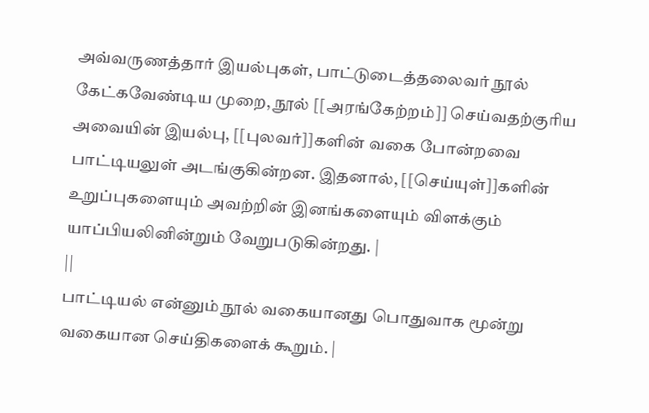அவ்வருணத்தார் இயல்புகள், பாட்டுடைத்தலைவர் நூல் கேட்கவேண்டிய முறை, நூல் [[அரங்கேற்றம்]] செய்வதற்குரிய அவையின் இயல்பு, [[புலவர்]]களின் வகை போன்றவை பாட்டியலுள் அடங்குகின்றன. இதனால், [[செய்யுள்]]களின் உறுப்புகளையும் அவற்றின் இனங்களையும் விளக்கும் யாப்பியலினின்றும் வேறுபடுகின்றது. |
||
பாட்டியல் என்னும் நூல் வகையானது பொதுவாக மூன்று வகையான செய்திகளைக் கூறும். |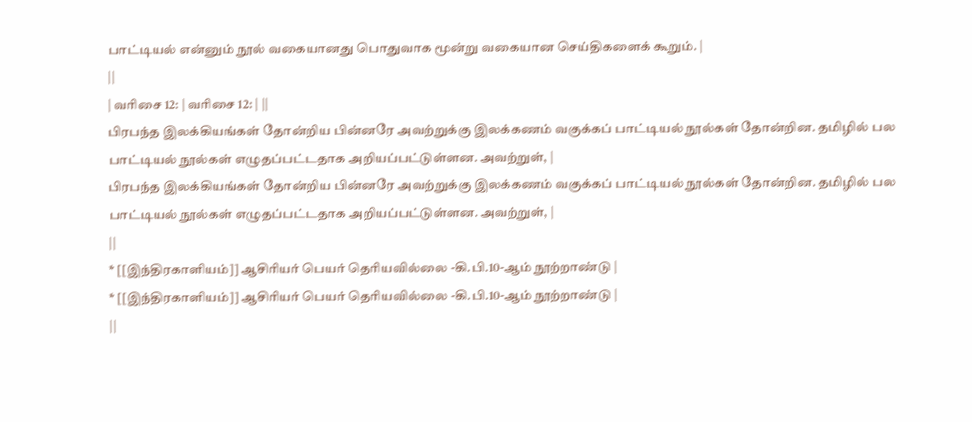பாட்டியல் என்னும் நூல் வகையானது பொதுவாக மூன்று வகையான செய்திகளைக் கூறும். |
||
| வரிசை 12: | வரிசை 12: | ||
பிரபந்த இலக்கியங்கள் தோன்றிய பின்னரே அவற்றுக்கு இலக்கணம் வகுக்கப் பாட்டியல் நூல்கள் தோன்றின. தமிழில் பல பாட்டியல் நூல்கள் எழுதப்பட்டதாக அறியப்பட்டுள்ளன. அவற்றுள், |
பிரபந்த இலக்கியங்கள் தோன்றிய பின்னரே அவற்றுக்கு இலக்கணம் வகுக்கப் பாட்டியல் நூல்கள் தோன்றின. தமிழில் பல பாட்டியல் நூல்கள் எழுதப்பட்டதாக அறியப்பட்டுள்ளன. அவற்றுள், |
||
* [[இந்திரகாளியம்]] ஆசிரியர் பெயர் தெரியவில்லை -கி.பி.10-ஆம் நூற்றாண்டு |
* [[இந்திரகாளியம்]] ஆசிரியர் பெயர் தெரியவில்லை -கி.பி.10-ஆம் நூற்றாண்டு |
||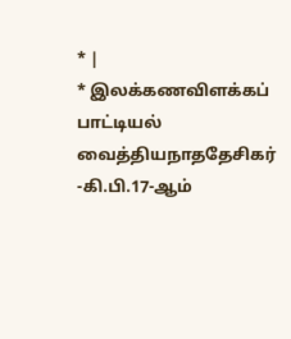* |
* இலக்கணவிளக்கப் பாட்டியல் வைத்தியநாததேசிகர் -கி.பி.17-ஆம்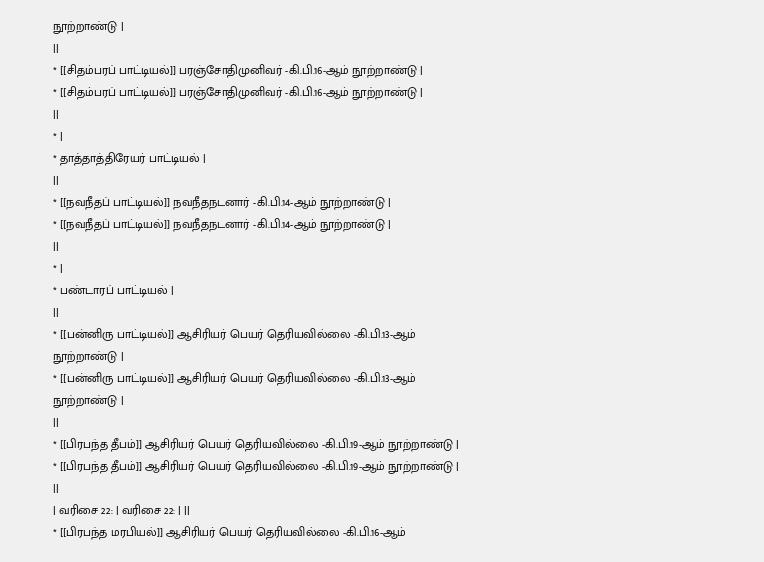நூற்றாண்டு |
||
* [[சிதம்பரப் பாட்டியல்]] பரஞ்சோதிமுனிவர் -கி.பி.16-ஆம் நூற்றாண்டு |
* [[சிதம்பரப் பாட்டியல்]] பரஞ்சோதிமுனிவர் -கி.பி.16-ஆம் நூற்றாண்டு |
||
* |
* தாத்தாத்திரேயர் பாட்டியல் |
||
* [[நவநீதப் பாட்டியல்]] நவநீதநடனார் -கி.பி.14-ஆம் நூற்றாண்டு |
* [[நவநீதப் பாட்டியல்]] நவநீதநடனார் -கி.பி.14-ஆம் நூற்றாண்டு |
||
* |
* பண்டாரப் பாட்டியல் |
||
* [[பன்னிரு பாட்டியல்]] ஆசிரியர் பெயர் தெரியவில்லை -கி.பி.13-ஆம் நூற்றாண்டு |
* [[பன்னிரு பாட்டியல்]] ஆசிரியர் பெயர் தெரியவில்லை -கி.பி.13-ஆம் நூற்றாண்டு |
||
* [[பிரபந்த தீபம்]] ஆசிரியர் பெயர் தெரியவில்லை -கி.பி.19-ஆம் நூற்றாண்டு |
* [[பிரபந்த தீபம்]] ஆசிரியர் பெயர் தெரியவில்லை -கி.பி.19-ஆம் நூற்றாண்டு |
||
| வரிசை 22: | வரிசை 22: | ||
* [[பிரபந்த மரபியல்]] ஆசிரியர் பெயர் தெரியவில்லை -கி.பி.16-ஆம்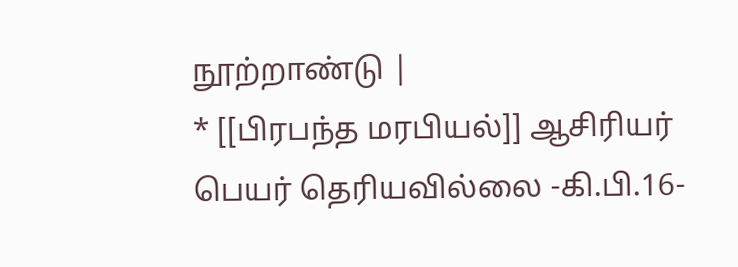நூற்றாண்டு |
* [[பிரபந்த மரபியல்]] ஆசிரியர் பெயர் தெரியவில்லை -கி.பி.16-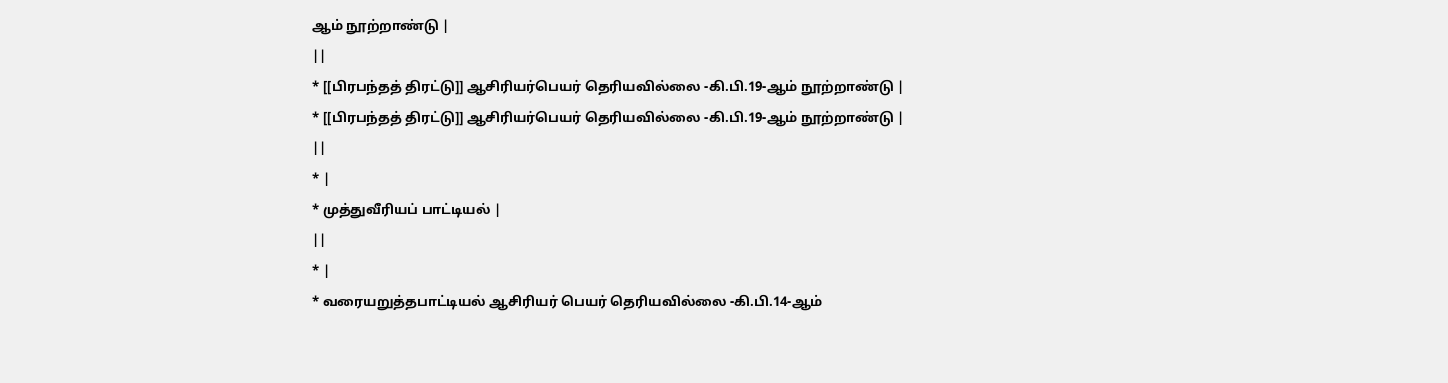ஆம் நூற்றாண்டு |
||
* [[பிரபந்தத் திரட்டு]] ஆசிரியர்பெயர் தெரியவில்லை -கி.பி.19-ஆம் நூற்றாண்டு |
* [[பிரபந்தத் திரட்டு]] ஆசிரியர்பெயர் தெரியவில்லை -கி.பி.19-ஆம் நூற்றாண்டு |
||
* |
* முத்துவீரியப் பாட்டியல் |
||
* |
* வரையறுத்தபாட்டியல் ஆசிரியர் பெயர் தெரியவில்லை -கி.பி.14-ஆம்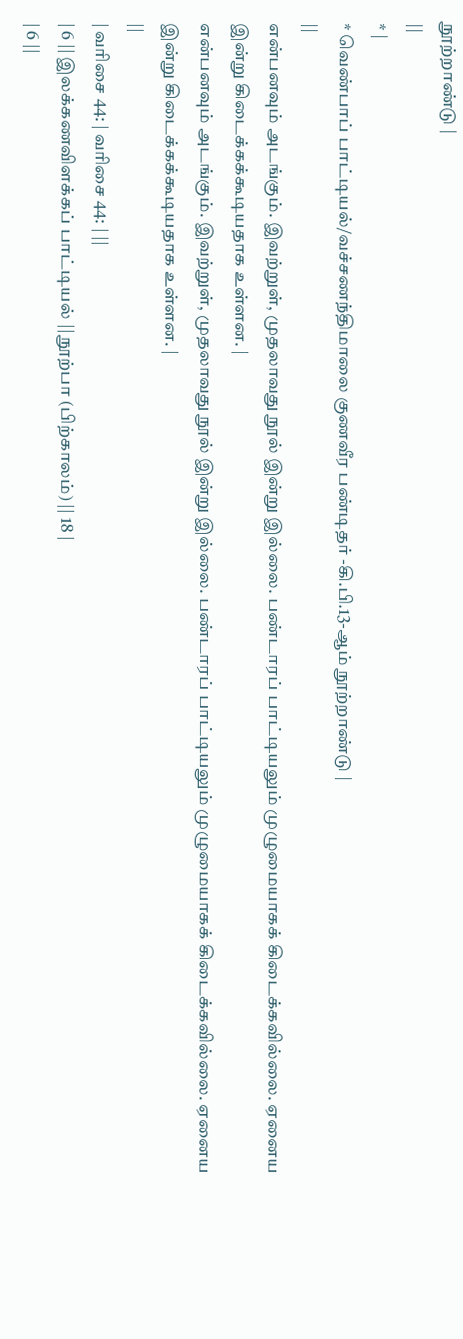நூற்றாண்டு |
||
* |
* வெண்பாப் பாட்டியல்/வச்சணந்திமாலை குணவீர பண்டிதர் -கி.பி.13-ஆம் நூற்றாண்டு |
||
என்பனவும் அடங்கும். இவற்றுள், முதலாவது நூல் இன்று இல்லை. பண்டாரப் பாட்டியலும் முழுமையாகக் கிடைக்கவில்லை. ஏனைய இன்று கிடைக்கக்கூடியதாக உள்ளன. |
என்பனவும் அடங்கும். இவற்றுள், முதலாவது நூல் இன்று இல்லை. பண்டாரப் பாட்டியலும் முழுமையாகக் கிடைக்கவில்லை. ஏனைய இன்று கிடைக்கக்கூடியதாக உள்ளன. |
||
| வரிசை 44: | வரிசை 44: | ||
| 6 || இலக்கணவிளக்கப் பாட்டியல் || நூற்பா (பிற்காலம்) || 18 |
| 6 ||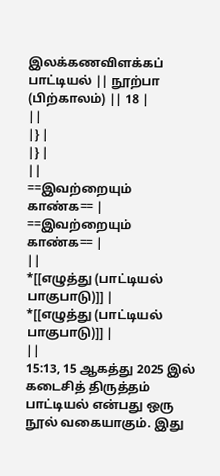இலக்கணவிளக்கப் பாட்டியல் || நூற்பா (பிற்காலம்) || 18 |
||
|} |
|} |
||
==இவற்றையும் காண்க== |
==இவற்றையும் காண்க== |
||
*[[எழுத்து (பாட்டியல் பாகுபாடு)]] |
*[[எழுத்து (பாட்டியல் பாகுபாடு)]] |
||
15:13, 15 ஆகத்து 2025 இல் கடைசித் திருத்தம்
பாட்டியல் என்பது ஒரு நூல் வகையாகும். இது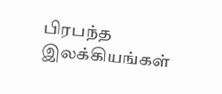பிரபந்த இலக்கியங்கள்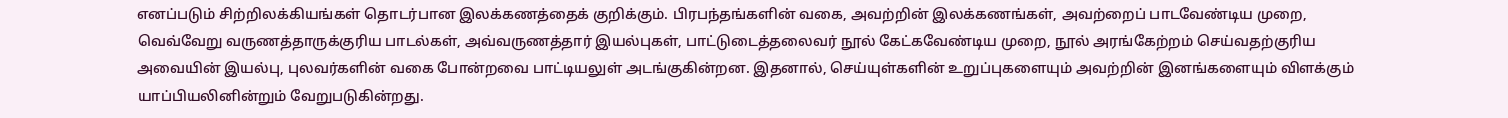எனப்படும் சிற்றிலக்கியங்கள் தொடர்பான இலக்கணத்தைக் குறிக்கும். பிரபந்தங்களின் வகை, அவற்றின் இலக்கணங்கள், அவற்றைப் பாடவேண்டிய முறை, வெவ்வேறு வருணத்தாருக்குரிய பாடல்கள், அவ்வருணத்தார் இயல்புகள், பாட்டுடைத்தலைவர் நூல் கேட்கவேண்டிய முறை, நூல் அரங்கேற்றம் செய்வதற்குரிய அவையின் இயல்பு, புலவர்களின் வகை போன்றவை பாட்டியலுள் அடங்குகின்றன. இதனால், செய்யுள்களின் உறுப்புகளையும் அவற்றின் இனங்களையும் விளக்கும் யாப்பியலினின்றும் வேறுபடுகின்றது.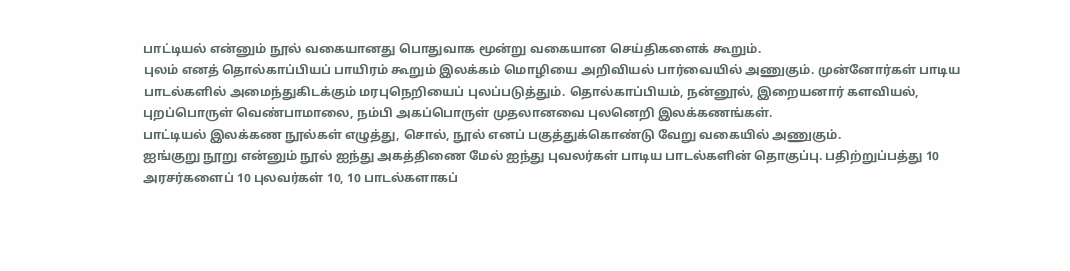பாட்டியல் என்னும் நூல் வகையானது பொதுவாக மூன்று வகையான செய்திகளைக் கூறும்.
புலம் எனத் தொல்காப்பியப் பாயிரம் கூறும் இலக்கம் மொழியை அறிவியல் பார்வையில் அணுகும். முன்னோர்கள் பாடிய பாடல்களில் அமைந்துகிடக்கும் மரபுநெறியைப் புலப்படுத்தும். தொல்காப்பியம், நன்னூல், இறையனார் களவியல், புறப்பொருள் வெண்பாமாலை, நம்பி அகப்பொருள் முதலானவை புலனெறி இலக்கணங்கள்.
பாட்டியல் இலக்கண நூல்கள் எழுத்து, சொல், நூல் எனப் பகுத்துக்கொண்டு வேறு வகையில் அணுகும்.
ஐங்குறு நூறு என்னும் நூல் ஐந்து அகத்திணை மேல் ஐந்து புவலர்கள் பாடிய பாடல்களின் தொகுப்பு. பதிற்றுப்பத்து 10 அரசர்களைப் 10 புலவர்கள் 10, 10 பாடல்களாகப்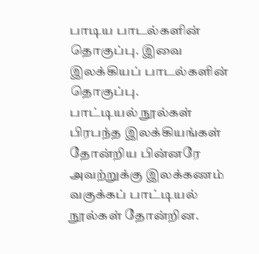பாடிய பாடல்களின் தொகுப்பு. இவை இலக்கியப் பாடல்களின் தொகுப்பு.
பாட்டியல் நூல்கள்
பிரபந்த இலக்கியங்கள் தோன்றிய பின்னரே அவற்றுக்கு இலக்கணம் வகுக்கப் பாட்டியல் நூல்கள் தோன்றின.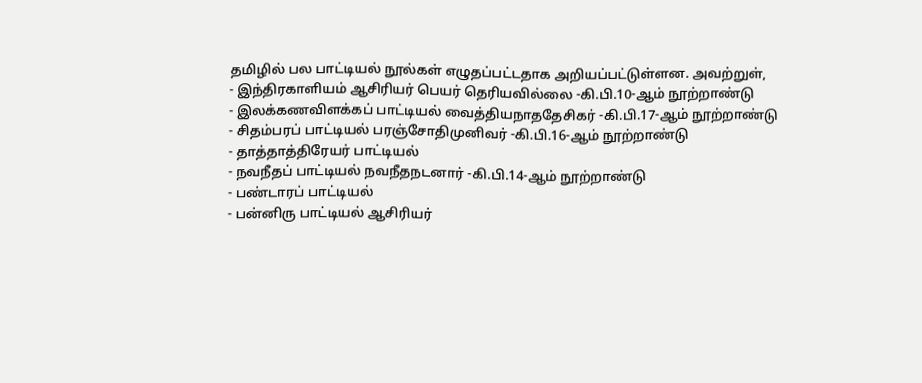தமிழில் பல பாட்டியல் நூல்கள் எழுதப்பட்டதாக அறியப்பட்டுள்ளன. அவற்றுள்,
- இந்திரகாளியம் ஆசிரியர் பெயர் தெரியவில்லை -கி.பி.10-ஆம் நூற்றாண்டு
- இலக்கணவிளக்கப் பாட்டியல் வைத்தியநாததேசிகர் -கி.பி.17-ஆம் நூற்றாண்டு
- சிதம்பரப் பாட்டியல் பரஞ்சோதிமுனிவர் -கி.பி.16-ஆம் நூற்றாண்டு
- தாத்தாத்திரேயர் பாட்டியல்
- நவநீதப் பாட்டியல் நவநீதநடனார் -கி.பி.14-ஆம் நூற்றாண்டு
- பண்டாரப் பாட்டியல்
- பன்னிரு பாட்டியல் ஆசிரியர்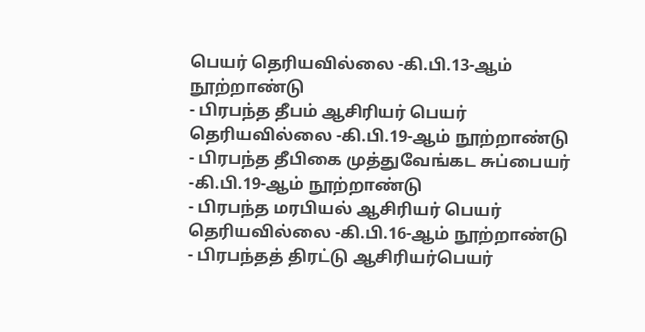பெயர் தெரியவில்லை -கி.பி.13-ஆம் நூற்றாண்டு
- பிரபந்த தீபம் ஆசிரியர் பெயர் தெரியவில்லை -கி.பி.19-ஆம் நூற்றாண்டு
- பிரபந்த தீபிகை முத்துவேங்கட சுப்பையர் -கி.பி.19-ஆம் நூற்றாண்டு
- பிரபந்த மரபியல் ஆசிரியர் பெயர் தெரியவில்லை -கி.பி.16-ஆம் நூற்றாண்டு
- பிரபந்தத் திரட்டு ஆசிரியர்பெயர்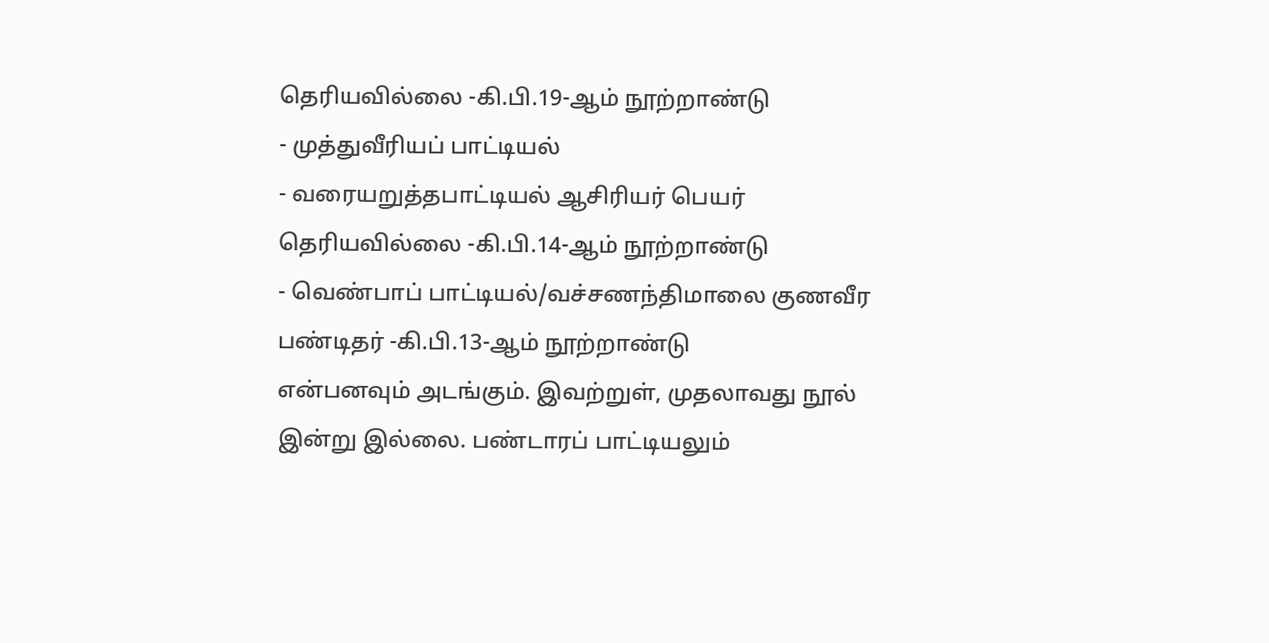தெரியவில்லை -கி.பி.19-ஆம் நூற்றாண்டு
- முத்துவீரியப் பாட்டியல்
- வரையறுத்தபாட்டியல் ஆசிரியர் பெயர் தெரியவில்லை -கி.பி.14-ஆம் நூற்றாண்டு
- வெண்பாப் பாட்டியல்/வச்சணந்திமாலை குணவீர பண்டிதர் -கி.பி.13-ஆம் நூற்றாண்டு
என்பனவும் அடங்கும். இவற்றுள், முதலாவது நூல் இன்று இல்லை. பண்டாரப் பாட்டியலும்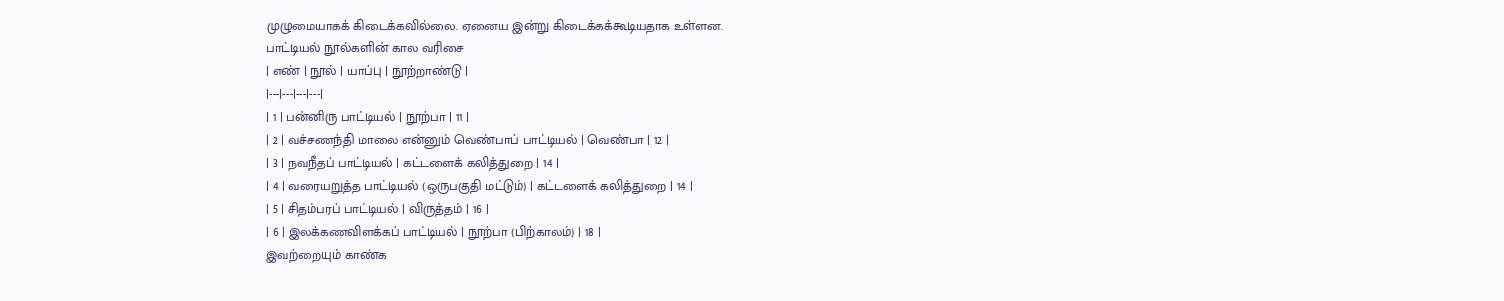முழுமையாகக் கிடைக்கவில்லை. ஏனைய இன்று கிடைக்கக்கூடியதாக உள்ளன.
பாட்டியல் நூல்களின் கால வரிசை
| எண் | நூல் | யாப்பு | நூற்றாண்டு |
|---|---|---|---|
| 1 | பன்னிரு பாட்டியல் | நூற்பா | 11 |
| 2 | வச்சணந்தி மாலை என்னும் வெண்பாப் பாட்டியல் | வெண்பா | 12 |
| 3 | நவநீதப் பாட்டியல் | கட்டளைக் கலித்துறை | 14 |
| 4 | வரையறுத்த பாட்டியல் (ஒருபகுதி மட்டும்) | கட்டளைக் கலித்துறை | 14 |
| 5 | சிதம்பரப் பாட்டியல் | விருத்தம் | 16 |
| 6 | இலக்கணவிளக்கப் பாட்டியல் | நூற்பா (பிற்காலம்) | 18 |
இவற்றையும் காண்க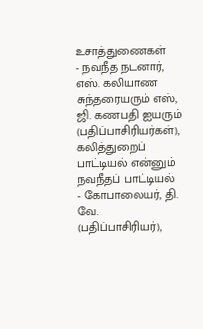உசாத்துணைகள்
- நவநீத நடனார், எஸ். கலியாண சுந்தரையரும் எஸ், ஜி. கணபதி ஐயரும் (பதிப்பாசிரியர்கள்), கலித்துறைப் பாட்டியல் என்னும் நவநீதப் பாட்டியல்
- கோபாலையர், தி. வே. (பதிப்பாசிரியர்),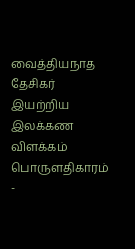வைத்தியநாத தேசிகர் இயற்றிய இலக்கண விளக்கம் பொருளதிகாரம் -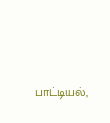பாட்டியல்,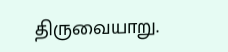திருவையாறு.